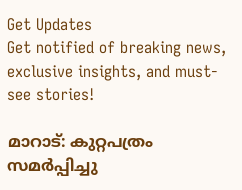Get Updates
Get notified of breaking news, exclusive insights, and must-see stories!

മാറാട്: കുറ്റപത്രം സമര്‍പ്പിച്ചു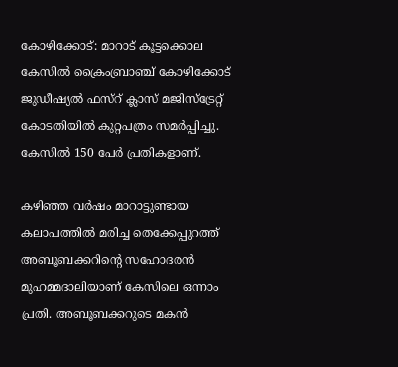കോഴിക്കോട്: മാറാട് കൂട്ടക്കൊല കേസില്‍ ക്രൈംബ്രാഞ്ച് കോഴിക്കോട് ജുഡീഷ്യല്‍ ഫസ്റ് ക്ലാസ് മജിസ്ട്രേറ്റ് കോടതിയില്‍ കുറ്റപത്രം സമര്‍പ്പിച്ചു. കേസില്‍ 150 പേര്‍ പ്രതികളാണ്.

കഴിഞ്ഞ വര്‍ഷം മാറാട്ടുണ്ടായ കലാപത്തില്‍ മരിച്ച തെക്കേപ്പുറത്ത് അബൂബക്കറിന്റെ സഹോദരന്‍ മുഹമ്മദാലിയാണ് കേസിലെ ഒന്നാം പ്രതി. അബൂബക്കറുടെ മകന്‍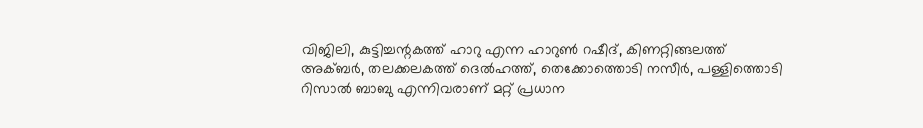വിജിലി, കുട്ടിച്ചന്റകത്ത് ഹാറു എന്ന ഹാറുണ്‍ റഷീദ്, കിണറ്റിങ്ങലത്ത് അക്ബര്‍, തലക്കലകത്ത് ദെല്‍ഹത്ത്, തെക്കോത്തൊടി നസീര്‍, പള്ളിത്തൊടി റിസാല്‍ ബാബു എന്നിവരാണ് മറ്റ് പ്രധാന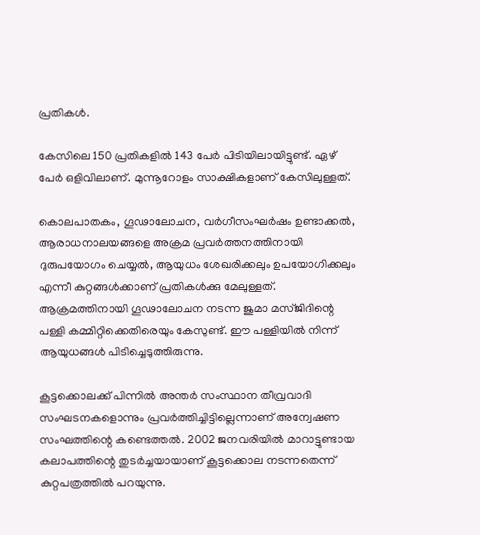പ്രതികള്‍.

കേസിലെ 150 പ്രതികളില്‍ 143 പേര്‍ പിടിയിലായിട്ടുണ്ട്. ഏഴ് പേര്‍ ഒളിവിലാണ്. മുന്നൂറോളം സാക്ഷികളാണ് കേസിലുള്ളത്.

കൊലപാതകം, ഗൂഢാലോചന, വര്‍ഗീസംഘര്‍ഷം ഉണ്ടാക്കല്‍, ആരാധനാലയങ്ങളെ അക്രമ പ്രവര്‍ത്തനത്തിനായി ദുരുപയോഗം ചെയ്യല്‍, ആയുധം ശേഖരിക്കലും ഉപയോഗിക്കലും എന്നീ കുറ്റങ്ങള്‍ക്കാണ് പ്രതികള്‍ക്കു മേലുള്ളത്. ആക്രമത്തിനായി ഗൂഢാലോചന നടന്ന ജുമാ മസ്ജിദിന്റെ പള്ളി കമ്മിറ്റിക്കെതിരെയും കേസുണ്ട്. ഈ പള്ളിയില്‍ നിന്ന് ആയുധങ്ങള്‍ പിടിച്ചെടുത്തിരുന്നു.

കൂട്ടക്കൊലക്ക് പിന്നില്‍ അന്തര്‍ സംസ്ഥാന തീവ്രവാദി സംഘടനകളൊന്നും പ്രവര്‍ത്തിച്ചിട്ടില്ലെന്നാണ് അന്വേഷണ സംഘത്തിന്റെ കണ്ടെത്തല്‍. 2002 ജനവരിയില്‍ മാറാട്ടുണ്ടായ കലാപത്തിന്റെ തുടര്‍ച്ചയായാണ് കൂട്ടക്കൊല നടന്നതെന്ന് കുറ്റപത്രത്തില്‍ പറയുന്നു.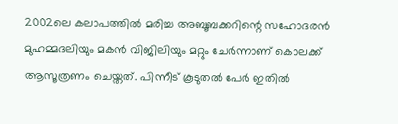2002ലെ കലാപത്തില്‍ മരിച്ച അബൂബക്കറിന്റെ സഹോദരന്‍ മുഹമ്മദലിയും മകന്‍ വിജിലിയും മറ്റും ചേര്‍ന്നാണ് കൊലക്ക് ആസൂത്രണം ചെയ്തത്. പിന്നീട് കൂടുതല്‍ പേര്‍ ഇതില്‍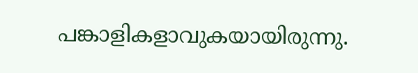പങ്കാളികളാവുകയായിരുന്നു.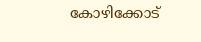കോഴിക്കോട്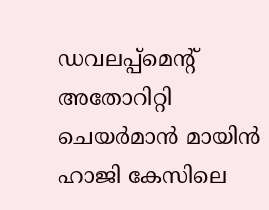ഡവലപ്പ്മെന്റ് അതോറിറ്റി ചെയര്‍മാന്‍ മായിന്‍ ഹാജി കേസിലെ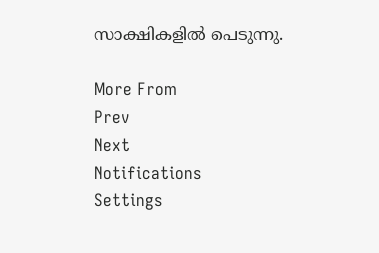സാക്ഷികളില്‍ പെടുന്നു.

More From
Prev
Next
Notifications
Settings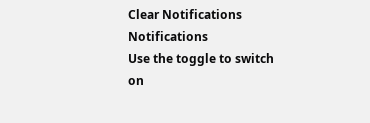Clear Notifications
Notifications
Use the toggle to switch on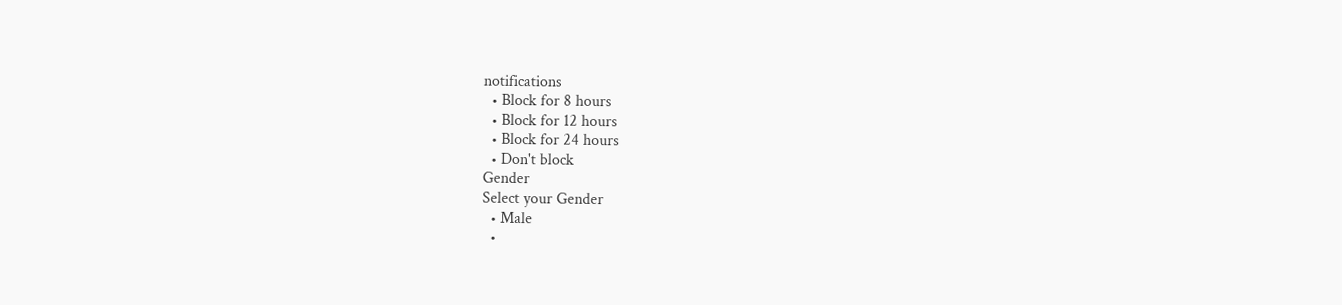notifications
  • Block for 8 hours
  • Block for 12 hours
  • Block for 24 hours
  • Don't block
Gender
Select your Gender
  • Male
  •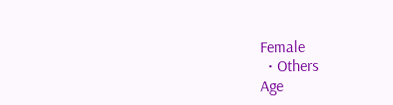Female
  • Others
Age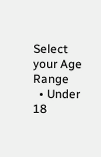Select your Age Range
  • Under 18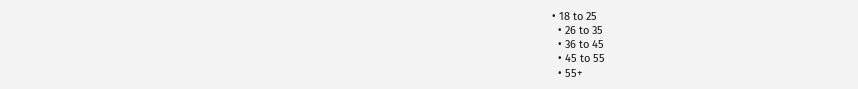• 18 to 25
  • 26 to 35
  • 36 to 45
  • 45 to 55
  • 55+